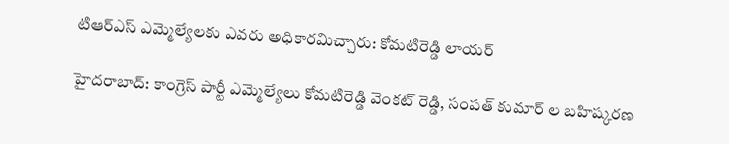టిఆర్ఎస్ ఎమ్మెల్యేలకు ఎవరు అధికారమిచ్చారు: కోమటిరెడ్డి లాయర్

హైదరాబాద్: కాంగ్రెస్ పార్టీ ఎమ్మెల్యేలు కోమటిరెడ్డి వెంకట్ రెడ్డి, సంపత్ కుమార్ ల బహిష్కరణ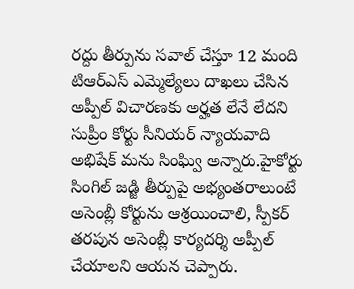రద్దు తీర్పును సవాల్ చేస్తూ 12 మంది టిఆర్ఎస్ ఎమ్మెల్యేలు దాఖలు చేసిన అప్పీల్ విచారణకు అర్హత లేనే లేదని సుప్రీం కోర్టు సీనియర్ న్యాయవాది అభిషేక్ మను సింఘ్వి అన్నారు.హైకోర్టు సింగిల్ జడ్జి తీర్పుపై అభ్యంతరాలుంటే అసెంబ్లీ కోర్టును ఆశ్రయించాలి, స్పీకర్ తరపున అసెంబ్లీ కార్యదర్శి అప్పీల్ చేయాలని ఆయన చెప్పారు.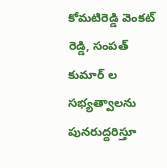కోమటిరెడ్డి వెంకట్ రెడ్డి, సంపత్ కుమార్ ల సభ్యత్వాలను పునరుద్దరిస్తూ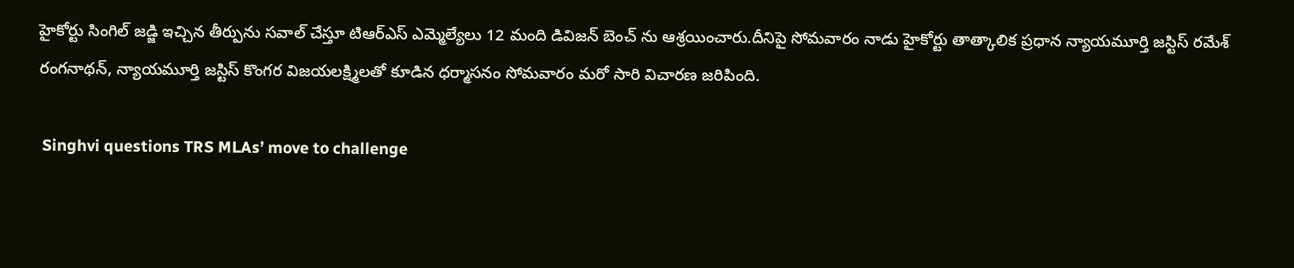హైకోర్టు సింగిల్ జడ్జి ఇచ్చిన తీర్పును సవాల్ చేస్తూ టిఆర్ఎస్ ఎమ్మెల్యేలు 12 మంది డివిజన్ బెంచ్ ను ఆశ్రయించారు.దీనిపై సోమవారం నాడు హైకోర్టు తాత్కాలిక ప్రధాన న్యాయమూర్తి జస్టిస్‌ రమేశ్‌ రంగనాథన్, న్యాయమూర్తి జస్టిస్‌ కొంగర విజయలక్ష్మిలతో కూడిన ధర్మాసనం సోమవారం మరో సారి విచారణ జరిపింది.

 Singhvi questions TRS MLAs’ move to challenge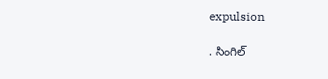expulsion

. సింగిల్‌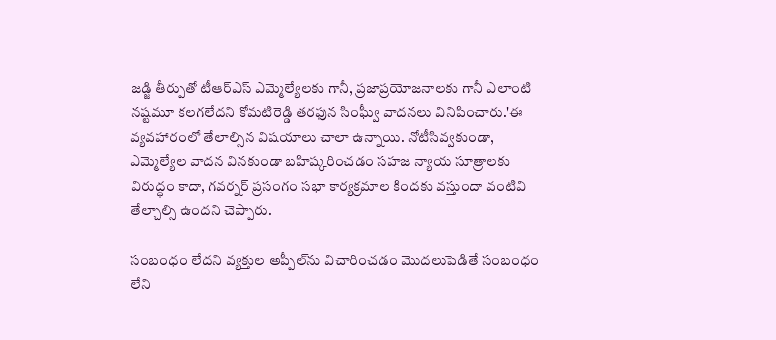జడ్జి తీర్పుతో టీఆర్‌ఎస్‌ ఎమ్మెల్యేలకు గానీ, ప్రజాప్రయోజనాలకు గానీ ఎలాంటి నష్టమూ కలగలేదని కోమటిరెడ్డి తరఫున సింఘ్వీ వాదనలు వినిపించారు.'ఈ వ్యవహారంలో తేలాల్సిన విషయాలు చాలా ఉన్నాయి. నోటీసివ్వకుండా, ఎమ్మెల్యేల వాదన వినకుండా బహిష్కరించడం సహజ న్యాయ సూత్రాలకు విరుద్ధం కాదా, గవర్నర్‌ ప్రసంగం సభా కార్యక్రమాల కిందకు వస్తుందా వంటివి తేల్చాల్సి ఉందని చెప్పారు.

సంబంధం లేదని వ్యక్తుల అప్పీల్‌ను విచారించడం మొదలుపెడితే సంబంధం లేని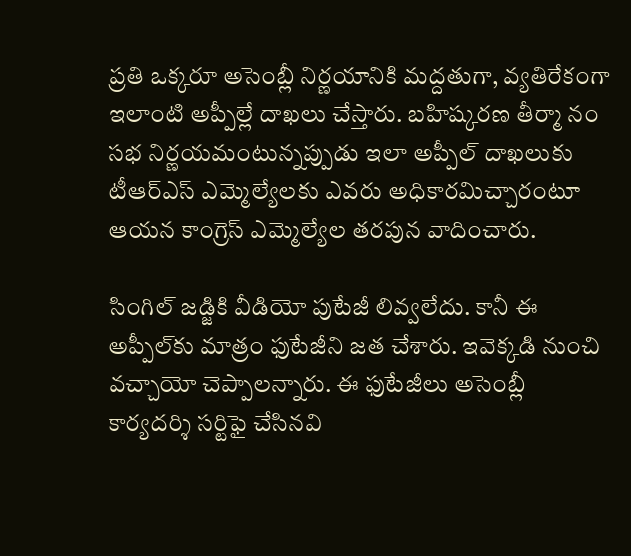ప్రతి ఒక్కరూ అసెంబ్లీ నిర్ణయానికి మద్దతుగా, వ్యతిరేకంగా ఇలాంటి అప్పీల్లే దాఖలు చేస్తారు. బహిష్కరణ తీర్మా నం సభ నిర్ణయమంటున్నప్పుడు ఇలా అప్పీల్‌ దాఖలుకు టీఆర్‌ఎస్‌ ఎమ్మెల్యేలకు ఎవరు అధికారమిచ్చారంటూ ఆయన కాంగ్రెస్ ఎమ్మెల్యేల తరపున వాదించారు.

సింగిల్‌ జడ్జికి వీడియో పుటేజీ లివ్వలేదు. కానీ ఈ అప్పీల్‌కు మాత్రం ఫుటేజీని జత చేశారు. ఇవెక్కడి నుంచి వచ్చాయో చెప్పాలన్నారు. ఈ ఫుటేజీలు అసెంబ్లీ కార్యదర్శి సర్టిఫై చేసినవి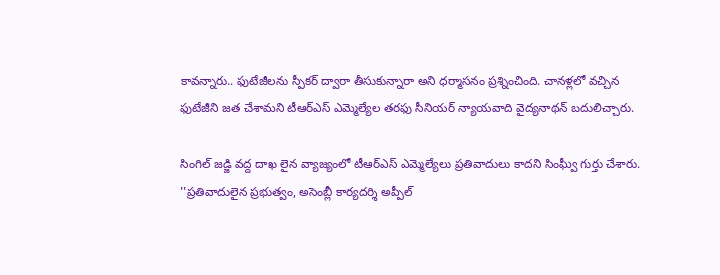కావన్నారు.. ఫుటేజీలను స్పీకర్‌ ద్వారా తీసుకున్నారా అని ధర్మాసనం ప్రశ్నించింది. చానళ్లలో వచ్చిన ఫుటేజీని జత చేశామని టీఆర్‌ఎస్‌ ఎమ్మెల్యేల తరఫు సీనియర్‌ న్యాయవాది వైద్యనాథన్‌ బదులిచ్చారు.

సింగిల్‌ జడ్జి వద్ద దాఖ లైన వ్యాజ్యంలో టీఆర్‌ఎస్‌ ఎమ్మెల్యేలు ప్రతివాదులు కాదని సింఘ్వీ గుర్తు చేశారు. ''ప్రతివాదులైన ప్రభుత్వం, అసెంబ్లీ కార్యదర్శి అప్పీల్‌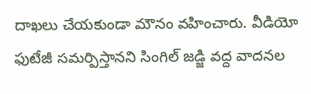దాఖలు చేయకుండా మౌనం వహించారు. వీడియో ఫుటేజీ సమర్పిస్తానని సింగిల్‌ జడ్జి వద్ద వాదనల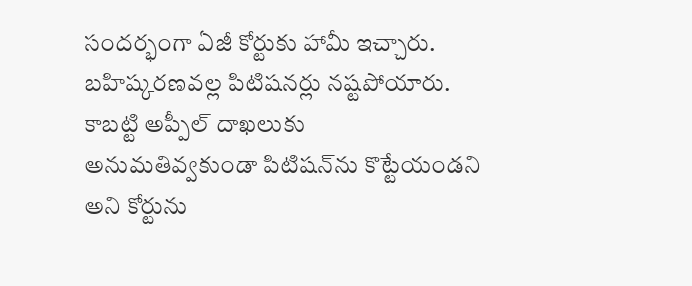సందర్భంగా ఏజీ కోర్టుకు హామీ ఇచ్చారు. బహిష్కరణవల్ల పిటిషనర్లు నష్టపోయారు. కాబట్టి అప్పీల్‌ దాఖలుకు అనుమతివ్వకుండా పిటిషన్‌ను కొట్టేయండని అని కోర్టును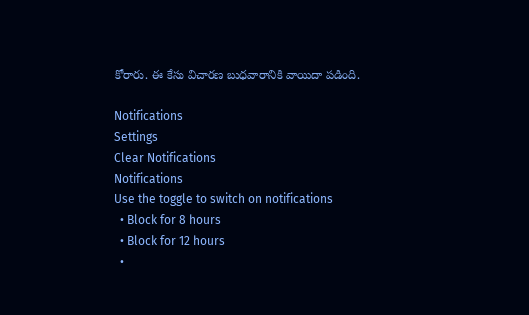కోరారు. ఈ కేసు విచారణ బుధవారానికి వాయిదా పడింది.

Notifications
Settings
Clear Notifications
Notifications
Use the toggle to switch on notifications
  • Block for 8 hours
  • Block for 12 hours
  •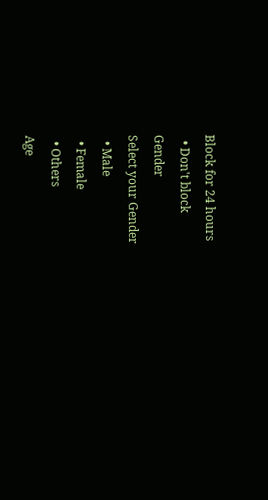Block for 24 hours
  • Don't block
Gender
Select your Gender
  • Male
  • Female
  • Others
Age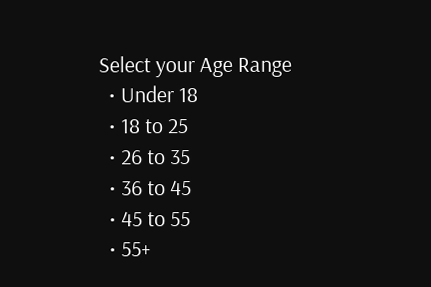Select your Age Range
  • Under 18
  • 18 to 25
  • 26 to 35
  • 36 to 45
  • 45 to 55
  • 55+